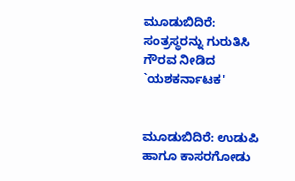ಮೂಡುಬಿದಿರೆ: ಸಂತ್ರಸ್ಥರನ್ನು ಗುರುತಿಸಿ ಗೌರವ ನೀಡಿದ `ಯಶಕರ್ನಾಟಕ'


ಮೂಡುಬಿದಿರೆ: ಉಡುಪಿ ಹಾಗೂ ಕಾಸರಗೋಡು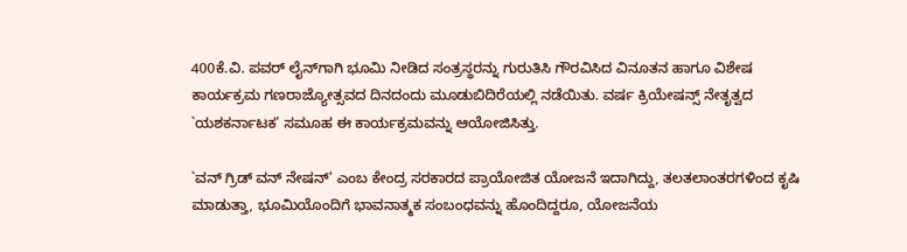400ಕೆ.ವಿ. ಪವರ್ ಲೈನ್‌ಗಾಗಿ ಭೂಮಿ ನೀಡಿದ ಸಂತ್ರಸ್ಥರನ್ನು ಗುರುತಿಸಿ ಗೌರವಿಸಿದ ವಿನೂತನ ಹಾಗೂ ವಿಶೇಷ ಕಾರ್ಯಕ್ರಮ ಗಣರಾಜ್ಯೋತ್ಸವದ ದಿನದಂದು ಮೂಡುಬಿದಿರೆಯಲ್ಲಿ ನಡೆಯಿತು. ವರ್ಷ ಕ್ರಿಯೇಷನ್ಸ್ ನೇತೃತ್ವದ `ಯಶಕರ್ನಾಟಕ' ಸಮೂಹ ಈ ಕಾರ್ಯಕ್ರಮವನ್ನು ಆಯೋಜಿಸಿತ್ತು.

`ವನ್ ಗ್ರಿಡ್ ವನ್ ನೇಷನ್' ಎಂಬ ಕೇಂದ್ರ ಸರಕಾರದ ಪ್ರಾಯೋಜಿತ ಯೋಜನೆ ಇದಾಗಿದ್ದು, ತಲತಲಾಂತರಗಳಿಂದ ಕೃಷಿ ಮಾಡುತ್ತಾ, ಭೂಮಿಯೊಂದಿಗೆ ಭಾವನಾತ್ಮಕ ಸಂಬಂಧವನ್ನು ಹೊಂದಿದ್ದರೂ, ಯೋಜನೆಯ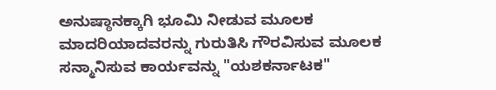ಅನುಷ್ಠಾನಕ್ಕಾಗಿ ಭೂಮಿ ನೀಡುವ ಮೂಲಕ ಮಾದರಿಯಾದವರನ್ನು ಗುರುತಿಸಿ ಗೌರವಿಸುವ ಮೂಲಕ ಸನ್ಮಾನಿಸುವ ಕಾರ್ಯವನ್ನು "ಯಶಕರ್ನಾಟಕ"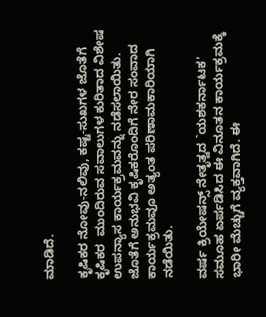ಮಾಡಿದೆ.

ಕೃಷಿಕರ ನೋವು-ನಲಿವು, ಕಷ್ಟ-ಸುಖಗಳ ಜೊತೆಗೆ ಕೃಷಿಕರ  ಮುಂದಿರುವ ಸವಾಲುಗಳ ಕುರಿತಾದ ವಿಶೇಷ ಉಪನ್ಯಾಸ ಕಾರ್ಯಕ್ರಮವನ್ನು ನಡೆಸಲಾಯಿತು. ಜೊತೆಗೆ ಅನುಭವಿ ಕೃಷಿಕರೊಂದಿಗೆ ನೇರ ಸಂವಾದ ಕಾರ್ಯಕ್ರಮವೂ ಅತ್ಯಂತ ಪರಿಣಾಮಕಾರಿಯಾಗಿ ನಡೆಯಿತು.

ವರ್ಷ ಕ್ರಿಯೇಷನ್ಸ್ ನೇತೃತ್ವದ `ಯಶಕರ್ನಾಟಕ' ಸಮೂಹ ಏರ್ಪಡಿಸಿದ ಈ ವಿನೂತನ ಕಾರ್ಯಕ್ರಮಕ್ಕೆ ಭಾರೀ ಮೆಚ್ಚುಗೆ ವ್ಯಕ್ತವಾಗಿದೆ. ಈ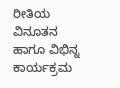ರೀತಿಯ ವಿನೂತನ ಹಾಗೂ ವಿಭಿನ್ನ ಕಾರ್ಯಕ್ರಮ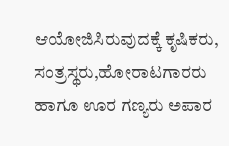ಆಯೋಜಿಸಿರುವುದಕ್ಕೆ ಕೃಷಿಕರು, ಸಂತ್ರಸ್ಥರು,ಹೋರಾಟಗಾರರು ಹಾಗೂ ಊರ ಗಣ್ಯರು ಅಪಾರ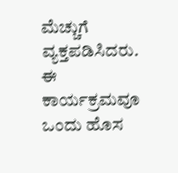ಮೆಚ್ಚುಗೆ ವ್ಯಕ್ತಪಡಿಸಿದರು. ಈ ಕಾರ್ಯಕ್ರಮವೂ ಒಂದು ಹೊಸ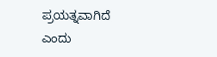ಪ್ರಯತ್ನವಾಗಿದೆ ಎಂದು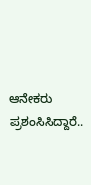ಆನೇಕರು ಪ್ರಶಂಸಿಸಿದ್ದಾರೆ..